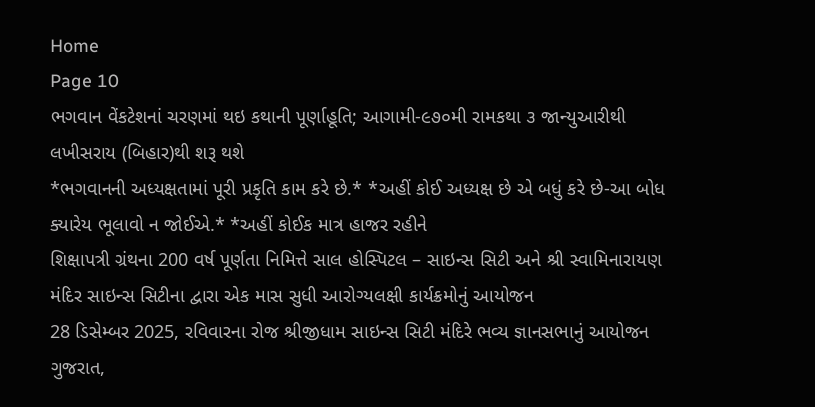Home
Page 10
ભગવાન વેંકટેશનાં ચરણમાં થઇ કથાની પૂર્ણાહૂતિ; આગામી-૯૭૦મી રામકથા ૩ જાન્યુઆરીથી લખીસરાય (બિહાર)થી શરૂ થશે
*ભગવાનની અધ્યક્ષતામાં પૂરી પ્રકૃતિ કામ કરે છે.* *અહીં કોઈ અધ્યક્ષ છે એ બધું કરે છે-આ બોધ ક્યારેય ભૂલાવો ન જોઈએ.* *અહીં કોઈક માત્ર હાજર રહીને
શિક્ષાપત્રી ગ્રંથના 200 વર્ષ પૂર્ણતા નિમિત્તે સાલ હોસ્પિટલ – સાઇન્સ સિટી અને શ્રી સ્વામિનારાયણ મંદિર સાઇન્સ સિટીના દ્વારા એક માસ સુધી આરોગ્યલક્ષી કાર્યક્રમોનું આયોજન
28 ડિસેમ્બર 2025, રવિવારના રોજ શ્રીજીધામ સાઇન્સ સિટી મંદિરે ભવ્ય જ્ઞાનસભાનું આયોજન ગુજરાત,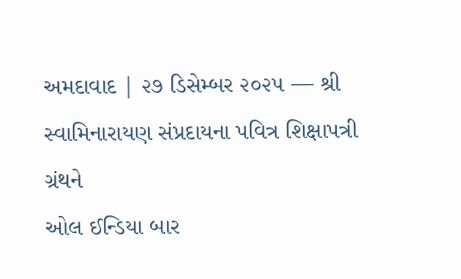અમદાવાદ | ૨૭ ડિસેમ્બર ૨૦૨૫ — શ્રી સ્વામિનારાયણ સંપ્રદાયના પવિત્ર શિક્ષાપત્રી ગ્રંથને
ઓલ ઈન્ડિયા બાર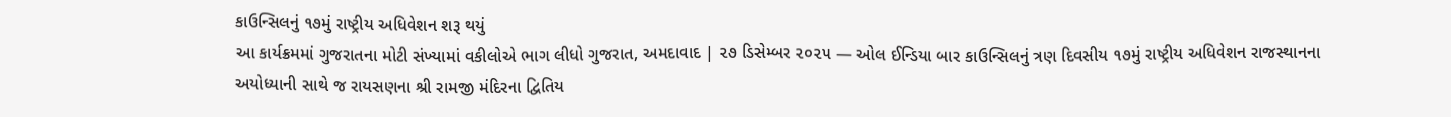કાઉન્સિલનું ૧૭મું રાષ્ટ્રીય અધિવેશન શરૂ થયું
આ કાર્યક્રમમાં ગુજરાતના મોટી સંખ્યામાં વકીલોએ ભાગ લીધો ગુજરાત, અમદાવાદ | ૨૭ ડિસેમ્બર ૨૦૨૫ — ઓલ ઈન્ડિયા બાર કાઉન્સિલનું ત્રણ દિવસીય ૧૭મું રાષ્ટ્રીય અધિવેશન રાજસ્થાનના
અયોધ્યાની સાથે જ રાયસણના શ્રી રામજી મંદિરના દ્વિતિય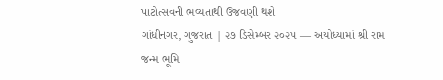પાટોત્સવની ભવ્યતાથી ઉજવણી થશે
ગાંધીનગર, ગુજરાત | ૨૭ ડિસેમ્બર ૨૦૨૫ — અયોધ્યામાં શ્રી રામ જન્મ ભૂમિ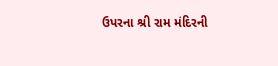ઉપરના શ્રી રામ મંદિરની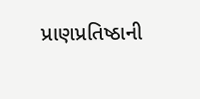પ્રાણપ્રતિષ્ઠાની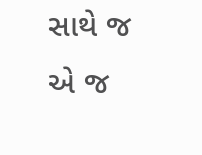સાથે જ એ જ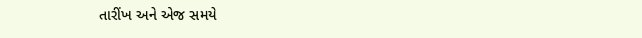તારીંખ અને એજ સમયે